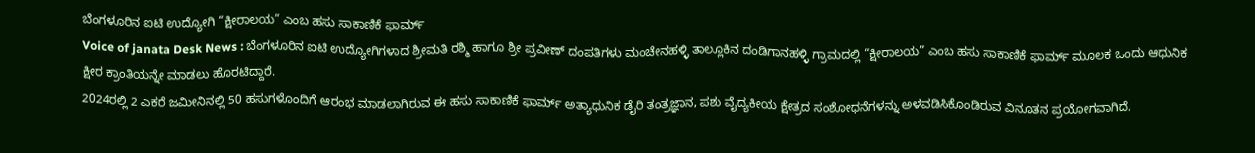ಬೆಂಗಳೂರಿನ ಐಟಿ ಉದ್ಯೋಗಿ “ಕ್ಷೀರಾಲಯ” ಎಂಬ ಹಸು ಸಾಕಾಣಿಕೆ ಫಾರ್ಮ್
Voice of janata Desk News : ಬೆಂಗಳೂರಿನ ಐಟಿ ಉದ್ಯೋಗಿಗಳಾದ ಶ್ರೀಮತಿ ರಶ್ಮಿ ಹಾಗೂ ಶ್ರೀ ಪ್ರವೀಣ್ ದಂಪತಿಗಳು ಮಂಚೇನಹಳ್ಳಿ ತಾಲ್ಲೂಕಿನ ದಂಡಿಗಾನಹಳ್ಳಿ ಗ್ರಾಮದಲ್ಲಿ “ಕ್ಷೀರಾಲಯ” ಎಂಬ ಹಸು ಸಾಕಾಣಿಕೆ ಫಾರ್ಮ್ ಮೂಲಕ ಒಂದು ಆಧುನಿಕ ಕ್ಷೀರ ಕ್ರಾಂತಿಯನ್ನೇ ಮಾಡಲು ಹೊರಟಿದ್ದಾರೆ.
2024ರಲ್ಲಿ 2 ಎಕರೆ ಜಮೀನಿನಲ್ಲಿ 50 ಹಸುಗಳೊಂದಿಗೆ ಆರಂಭ ಮಾಡಲಾಗಿರುವ ಈ ಹಸು ಸಾಕಾಣಿಕೆ ಫಾರ್ಮ್ ಅತ್ಯಾಧುನಿಕ ಡೈರಿ ತಂತ್ರಜ್ಞಾನ, ಪಶು ವೈದ್ಯಕೀಯ ಕ್ಷೇತ್ರದ ಸಂಶೋಧನೆಗಳನ್ನು ಅಳವಡಿಸಿಕೊಂಡಿರುವ ವಿನೂತನ ಪ್ರಯೋಗವಾಗಿದೆ.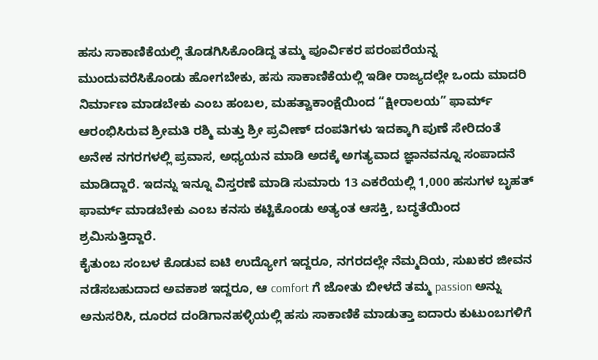ಹಸು ಸಾಕಾಣಿಕೆಯಲ್ಲಿ ತೊಡಗಿಸಿಕೊಂಡಿದ್ದ ತಮ್ಮ ಪೂರ್ವಿಕರ ಪರಂಪರೆಯನ್ನ ಮುಂದುವರೆಸಿಕೊಂಡು ಹೋಗಬೇಕು, ಹಸು ಸಾಕಾಣಿಕೆಯಲ್ಲಿ ಇಡೀ ರಾಜ್ಯದಲ್ಲೇ ಒಂದು ಮಾದರಿ ನಿರ್ಮಾಣ ಮಾಡಬೇಕು ಎಂಬ ಹಂಬಲ, ಮಹತ್ವಾಕಾಂಕ್ಷೆಯಿಂದ “ಕ್ಷೀರಾಲಯ” ಫಾರ್ಮ್ ಆರಂಭಿಸಿರುವ ಶ್ರೀಮತಿ ರಶ್ಮಿ ಮತ್ತು ಶ್ರೀ ಪ್ರವೀಣ್ ದಂಪತಿಗಳು ಇದಕ್ಕಾಗಿ ಪುಣೆ ಸೇರಿದಂತೆ ಅನೇಕ ನಗರಗಳಲ್ಲಿ ಪ್ರವಾಸ, ಅಧ್ಯಯನ ಮಾಡಿ ಅದಕ್ಕೆ ಅಗತ್ಯವಾದ ಜ್ಞಾನವನ್ನೂ ಸಂಪಾದನೆ ಮಾಡಿದ್ದಾರೆ. ಇದನ್ನು ಇನ್ನೂ ವಿಸ್ತರಣೆ ಮಾಡಿ ಸುಮಾರು 13 ಎಕರೆಯಲ್ಲಿ 1,000 ಹಸುಗಳ ಬೃಹತ್ ಫಾರ್ಮ್ ಮಾಡಬೇಕು ಎಂಬ ಕನಸು ಕಟ್ಟಿಕೊಂಡು ಅತ್ಯಂತ ಆಸಕ್ತಿ, ಬದ್ಧತೆಯಿಂದ ಶ್ರಮಿಸುತ್ತಿದ್ದಾರೆ.
ಕೈತುಂಬ ಸಂಬಳ ಕೊಡುವ ಐಟಿ ಉದ್ಯೋಗ ಇದ್ದರೂ, ನಗರದಲ್ಲೇ ನೆಮ್ಮದಿಯ, ಸುಖಕರ ಜೀವನ ನಡೆಸಬಹುದಾದ ಅವಕಾಶ ಇದ್ದರೂ, ಆ comfort ಗೆ ಜೋತು ಬೀಳದೆ ತಮ್ಮ passion ಅನ್ನು ಅನುಸರಿಸಿ, ದೂರದ ದಂಡಿಗಾನಹಳ್ಳಿಯಲ್ಲಿ ಹಸು ಸಾಕಾಣಿಕೆ ಮಾಡುತ್ತಾ ಐದಾರು ಕುಟುಂಬಗಳಿಗೆ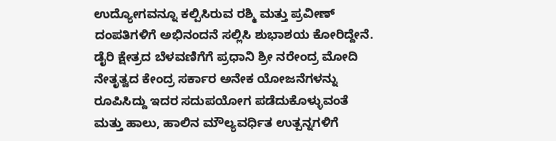ಉದ್ಯೋಗವನ್ನೂ ಕಲ್ಪಿಸಿರುವ ರಶ್ಮಿ ಮತ್ತು ಪ್ರವೀಣ್ ದಂಪತಿಗಳಿಗೆ ಅಭಿನಂದನೆ ಸಲ್ಲಿಸಿ ಶುಭಾಶಯ ಕೋರಿದ್ದೇನೆ.
ಡೈರಿ ಕ್ಷೇತ್ರದ ಬೆಳವಣಿಗೆಗೆ ಪ್ರಧಾನಿ ಶ್ರೀ ನರೇಂದ್ರ ಮೋದಿ ನೇತೃತ್ವದ ಕೇಂದ್ರ ಸರ್ಕಾರ ಅನೇಕ ಯೋಜನೆಗಳನ್ನು ರೂಪಿಸಿದ್ದು ಇದರ ಸದುಪಯೋಗ ಪಡೆದುಕೊಳ್ಳುವಂತೆ ಮತ್ತು ಹಾಲು, ಹಾಲಿನ ಮೌಲ್ಯವರ್ಧಿತ ಉತ್ಪನ್ನಗಳಿಗೆ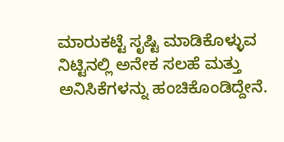ಮಾರುಕಟ್ಟೆ ಸೃಷ್ಟಿ ಮಾಡಿಕೊಳ್ಳುವ ನಿಟ್ಟಿನಲ್ಲಿ ಅನೇಕ ಸಲಹೆ ಮತ್ತು ಅನಿಸಿಕೆಗಳನ್ನು ಹಂಚಿಕೊಂಡಿದ್ದೇನೆ.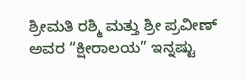ಶ್ರೀಮತಿ ರಶ್ಮಿ ಮತ್ತು ಶ್ರೀ ಪ್ರವೀಣ್ ಅವರ “ಕ್ಷೀರಾಲಯ” ಇನ್ನಷ್ಟು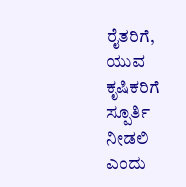ರೈತರಿಗೆ, ಯುವ ಕೃಷಿಕರಿಗೆ ಸ್ಪೂರ್ತಿ ನೀಡಲಿ ಎಂದು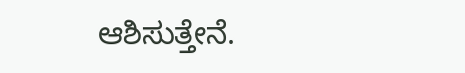ಆಶಿಸುತ್ತೇನೆ.